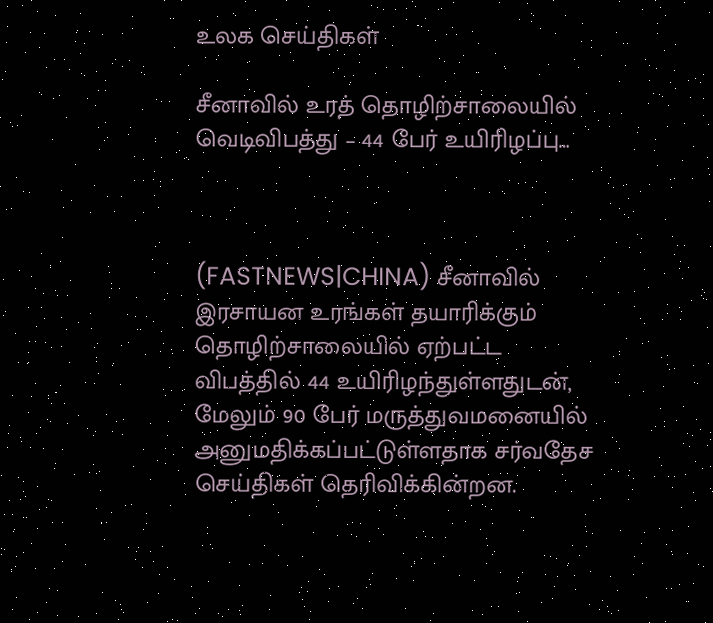உலக செய்திகள்

சீனாவில் உரத் தொழிற்சாலையில் வெடிவிபத்து – 44 பேர் உயிரிழப்பு…



(FASTNEWS|CHINA) சீனாவில் இரசாயன உரங்கள் தயாரிக்கும் தொழிற்சாலையில் ஏற்பட்ட விபத்தில் 44 உயிரிழந்துள்ளதுடன், மேலும் 90 பேர் மருத்துவமனையில் அனுமதிக்கப்பட்டுள்ளதாக சர்வதேச செய்திகள் தெரிவிக்கின்றன.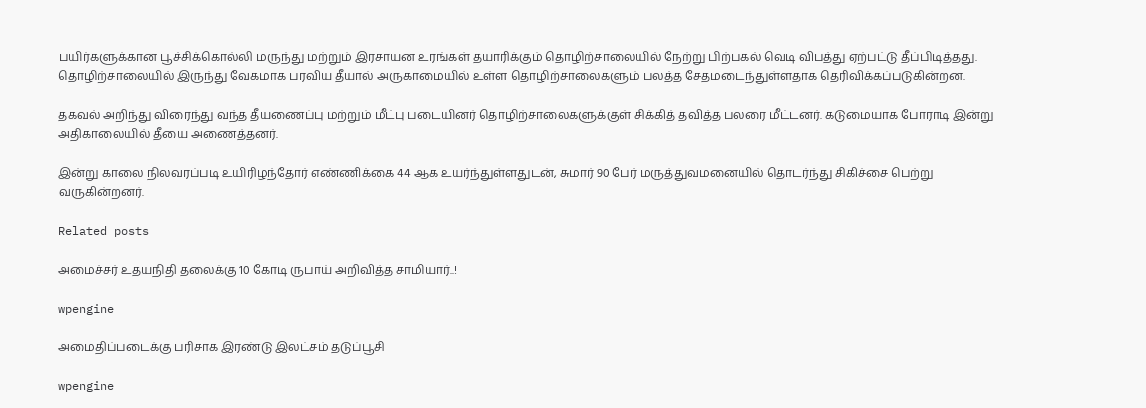பயிர்களுக்கான பூச்சிக்கொல்லி மருந்து மற்றும் இரசாயன உரங்கள் தயாரிக்கும் தொழிற்சாலையில் நேற்று பிற்பகல் வெடி விபத்து ஏற்பட்டு தீப்பிடித்தது. தொழிற்சாலையில் இருந்து வேகமாக பரவிய தீயால் அருகாமையில் உள்ள தொழிற்சாலைகளும் பலத்த சேதமடைந்துள்ளதாக தெரிவிக்கப்படுகின்றன.

தகவல் அறிந்து விரைந்து வந்த தீயணைப்பு மற்றும் மீட்பு படையினர் தொழிற்சாலைகளுக்குள் சிக்கித் தவித்த பலரை மீட்டனர். கடுமையாக போராடி இன்று அதிகாலையில் தீயை அணைத்தனர்.

இன்று காலை நிலவரப்படி உயிரிழந்தோர் எண்ணிக்கை 44 ஆக உயர்ந்துள்ளதுடன், சுமார் 90 பேர் மருத்துவமனையில் தொடர்ந்து சிகிச்சை பெற்று வருகின்றனர்.

Related posts

அமைச்சர் உதயநிதி தலைக்கு 10 கோடி ருபாய் அறிவித்த சாமியார்..!

wpengine

அமைதிப்படைக்கு பரிசாக இரண்டு இலட்சம் தடுப்பூசி

wpengine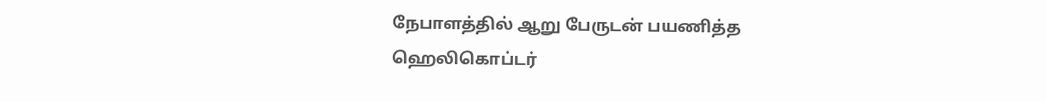நேபாளத்தில் ஆறு பேருடன் பயணித்த ஹெலிகொப்டர்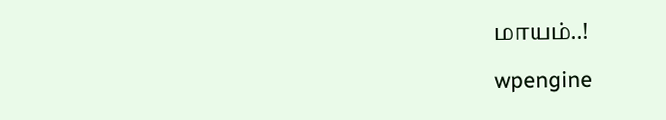மாயம்..!

wpengine